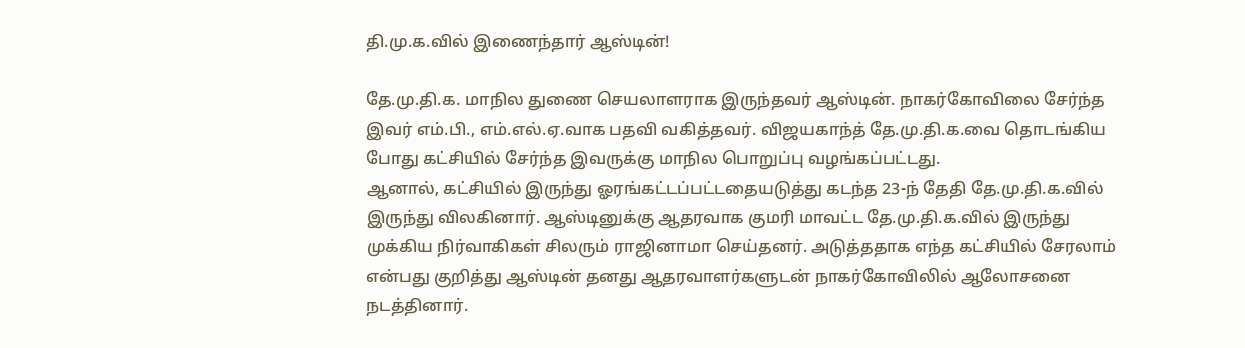தி.மு.க.வில் இணைந்தார் ஆஸ்டின்!

தே.மு.தி.க. மாநில துணை செயலாளராக இருந்தவர் ஆஸ்டின். நாகர்கோவிலை சேர்ந்த இவர் எம்.பி., எம்.எல்.ஏ.வாக பதவி வகித்தவர். விஜயகாந்த் தே.மு.தி.க.வை தொடங்கிய போது கட்சியில் சேர்ந்த இவருக்கு மாநில பொறுப்பு வழங்கப்பட்டது.
ஆனால், கட்சியில் இருந்து ஓரங்கட்டப்பட்டதையடுத்து கடந்த 23-ந் தேதி தே.மு.தி.க.வில் இருந்து விலகினார். ஆஸ்டினுக்கு ஆதரவாக குமரி மாவட்ட தே.மு.தி.க.வில் இருந்து முக்கிய நிர்வாகிகள் சிலரும் ராஜினாமா செய்தனர். அடுத்ததாக எந்த கட்சியில் சேரலாம் என்பது குறித்து ஆஸ்டின் தனது ஆதரவாளர்களுடன் நாகர்கோவிலில் ஆலோசனை நடத்தினார்.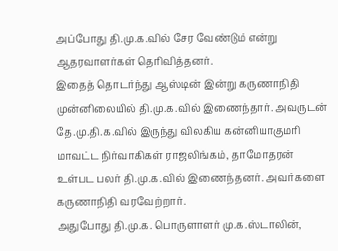அப்போது தி.மு.க.வில் சேர வேண்டும் என்று ஆதரவாளர்கள் தெரிவித்தனர்.
இதைத் தொடர்ந்து ஆஸ்டின் இன்று கருணாநிதி முன்னிலையில் தி.மு.க.வில் இணைந்தார். அவருடன் தே.மு.தி.க.வில் இருந்து விலகிய கன்னியாகுமரி மாவட்ட நிர்வாகிகள் ராஜலிங்கம், தாமோதரன் உள்பட பலர் தி.மு.க.வில் இணைந்தனர். அவர்களை கருணாநிதி வரவேற்றார்.
அதுபோது தி.மு.க. பொருளாளர் மு.க.ஸ்டாலின்,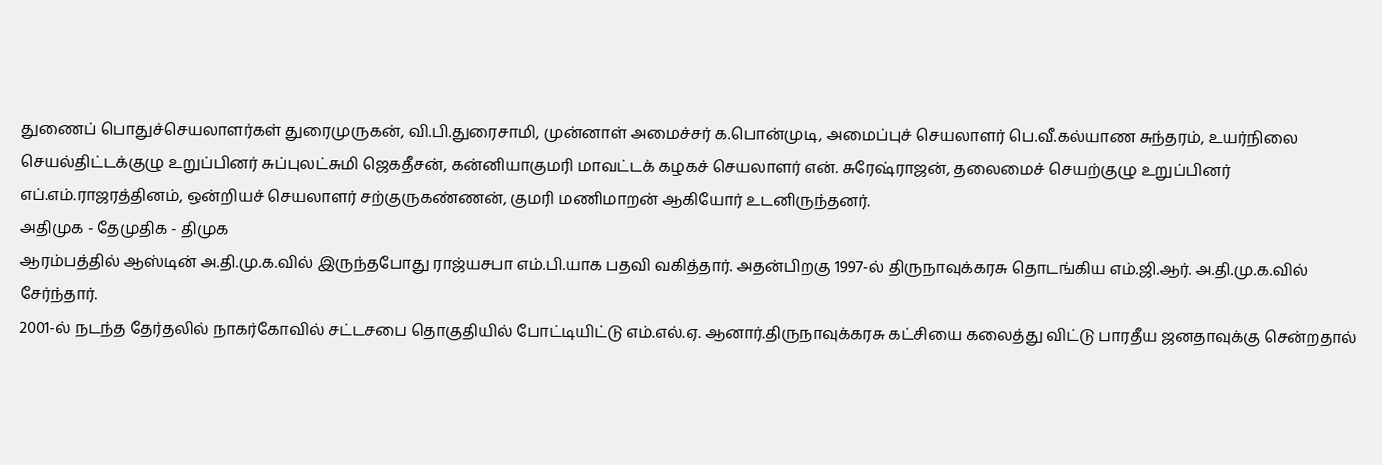துணைப் பொதுச்செயலாளர்கள் துரைமுருகன், வி.பி.துரைசாமி, முன்னாள் அமைச்சர் க.பொன்முடி, அமைப்புச் செயலாளர் பெ.வீ.கல்யாண சுந்தரம், உயர்நிலை செயல்திட்டக்குழு உறுப்பினர் சுப்புலட்சுமி ஜெகதீசன், கன்னியாகுமரி மாவட்டக் கழகச் செயலாளர் என். சுரேஷ்ராஜன், தலைமைச் செயற்குழு உறுப்பினர் எப்.எம்.ராஜரத்தினம், ஒன்றியச் செயலாளர் சற்குருகண்ணன், குமரி மணிமாறன் ஆகியோர் உடனிருந்தனர்.
அதிமுக - தேமுதிக - திமுக
ஆரம்பத்தில் ஆஸ்டின் அ.தி.மு.க.வில் இருந்தபோது ராஜ்யசபா எம்.பி.யாக பதவி வகித்தார். அதன்பிறகு 1997-ல் திருநாவுக்கரசு தொடங்கிய எம்.ஜி.ஆர். அ.தி.மு.க.வில் சேர்ந்தார்.
2001-ல் நடந்த தேர்தலில் நாகர்கோவில் சட்டசபை தொகுதியில் போட்டியிட்டு எம்.எல்.ஏ. ஆனார்.திருநாவுக்கரசு கட்சியை கலைத்து விட்டு பாரதீய ஜனதாவுக்கு சென்றதால்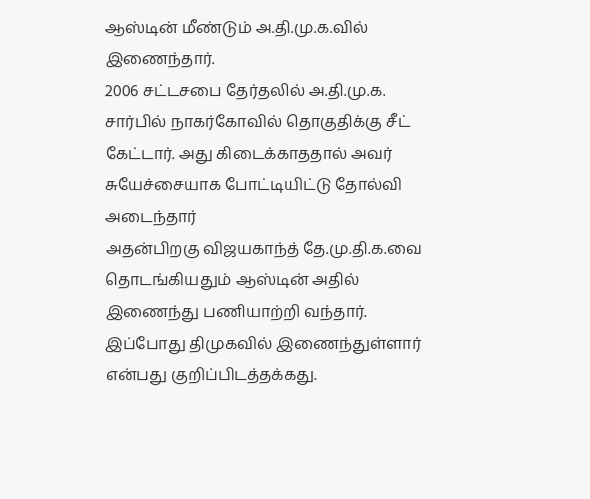ஆஸ்டின் மீண்டும் அ.தி.மு.க.வில் இணைந்தார்.
2006 சட்டசபை தேர்தலில் அ.தி.மு.க. சார்பில் நாகர்கோவில் தொகுதிக்கு சீட் கேட்டார். அது கிடைக்காததால் அவர் சுயேச்சையாக போட்டியிட்டு தோல்வி அடைந்தார்
அதன்பிறகு விஜயகாந்த் தே.மு.தி.க.வை தொடங்கியதும் ஆஸ்டின் அதில் இணைந்து பணியாற்றி வந்தார். இப்போது திமுகவில் இணைந்துள்ளார் என்பது குறிப்பிடத்தக்கது.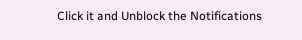Click it and Unblock the Notifications